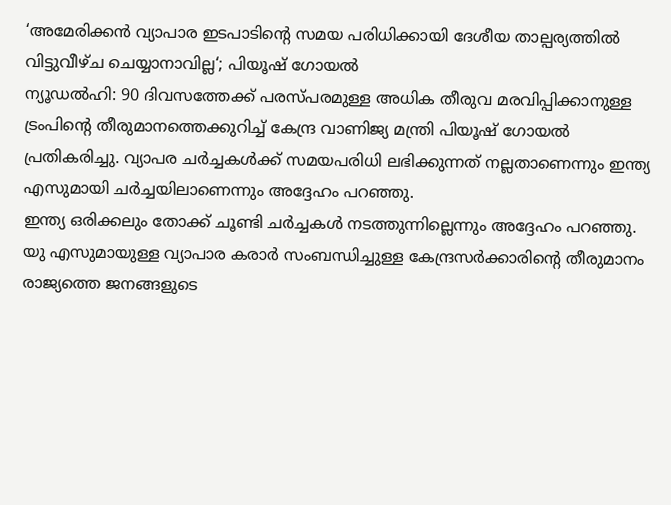‘അമേരിക്കൻ വ്യാപാര ഇടപാടിന്റെ സമയ പരിധിക്കായി ദേശീയ താല്പര്യത്തിൽ വിട്ടുവീഴ്ച ചെയ്യാനാവില്ല‘; പിയൂഷ് ഗോയൽ
ന്യൂഡൽഹി: 90 ദിവസത്തേക്ക് പരസ്പരമുള്ള അധിക തീരുവ മരവിപ്പിക്കാനുള്ള ട്രംപിന്റെ തീരുമാനത്തെക്കുറിച്ച് കേന്ദ്ര വാണിജ്യ മന്ത്രി പിയൂഷ് ഗോയൽ പ്രതികരിച്ചു. വ്യാപര ചർച്ചകൾക്ക് സമയപരിധി ലഭിക്കുന്നത് നല്ലതാണെന്നും ഇന്ത്യ എസുമായി ചർച്ചയിലാണെന്നും അദ്ദേഹം പറഞ്ഞു.
ഇന്ത്യ ഒരിക്കലും തോക്ക് ചൂണ്ടി ചർച്ചകൾ നടത്തുന്നില്ലെന്നും അദ്ദേഹം പറഞ്ഞു.
യു എസുമായുള്ള വ്യാപാര കരാർ സംബന്ധിച്ചുള്ള കേന്ദ്രസർക്കാരിന്റെ തീരുമാനം രാജ്യത്തെ ജനങ്ങളുടെ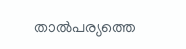താൽപര്യത്തെ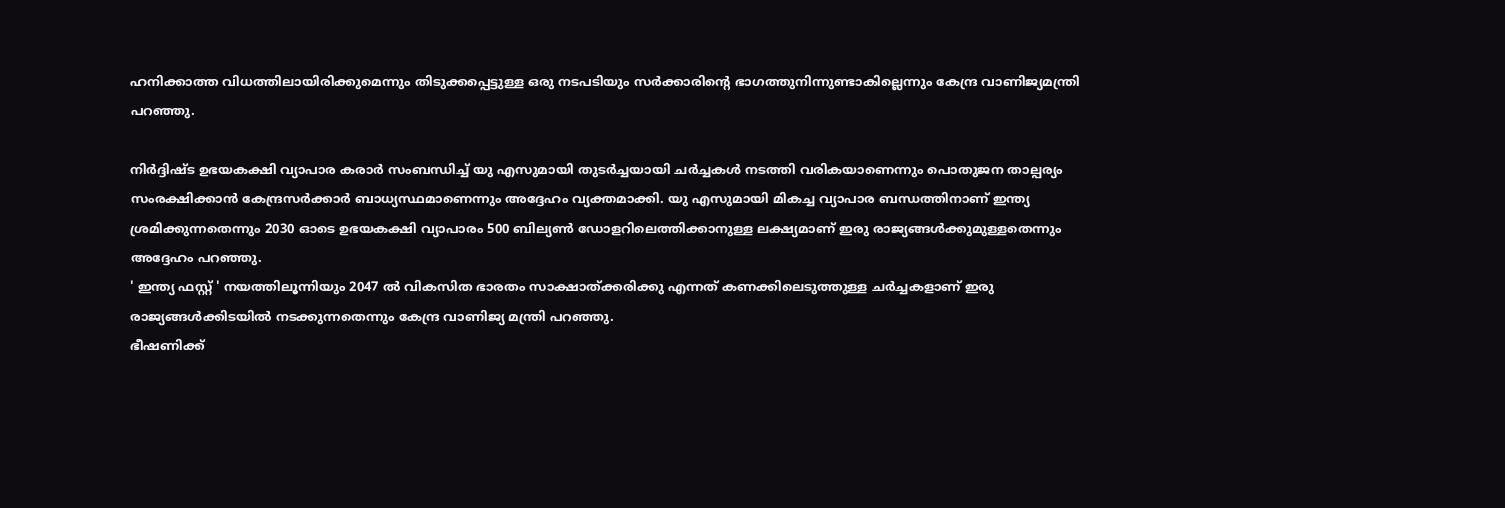ഹനിക്കാത്ത വിധത്തിലായിരിക്കുമെന്നും തിടുക്കപ്പെട്ടുള്ള ഒരു നടപടിയും സർക്കാരിന്റെ ഭാഗത്തുനിന്നുണ്ടാകില്ലെന്നും കേന്ദ്ര വാണിജ്യമന്ത്രി പറഞ്ഞു.

നിർദ്ദിഷ്ട ഉഭയകക്ഷി വ്യാപാര കരാർ സംബന്ധിച്ച് യു എസുമായി തുടർച്ചയായി ചർച്ചകൾ നടത്തി വരികയാണെന്നും പൊതുജന താല്പര്യം സംരക്ഷിക്കാൻ കേന്ദ്രസർക്കാർ ബാധ്യസ്ഥമാണെന്നും അദ്ദേഹം വ്യക്തമാക്കി. യു എസുമായി മികച്ച വ്യാപാര ബന്ധത്തിനാണ് ഇന്ത്യ ശ്രമിക്കുന്നതെന്നും 2030 ഓടെ ഉഭയകക്ഷി വ്യാപാരം 500 ബില്യൺ ഡോളറിലെത്തിക്കാനുള്ള ലക്ഷ്യമാണ് ഇരു രാജ്യങ്ങൾക്കുമുള്ളതെന്നും അദ്ദേഹം പറഞ്ഞു.
' ഇന്ത്യ ഫസ്റ്റ് ' നയത്തിലൂന്നിയും 2047 ൽ വികസിത ഭാരതം സാക്ഷാത്ക്കരിക്കു എന്നത് കണക്കിലെടുത്തുള്ള ചർച്ചകളാണ് ഇരു രാജ്യങ്ങൾക്കിടയിൽ നടക്കുന്നതെന്നും കേന്ദ്ര വാണിജ്യ മന്ത്രി പറഞ്ഞു.
ഭീഷണിക്ക്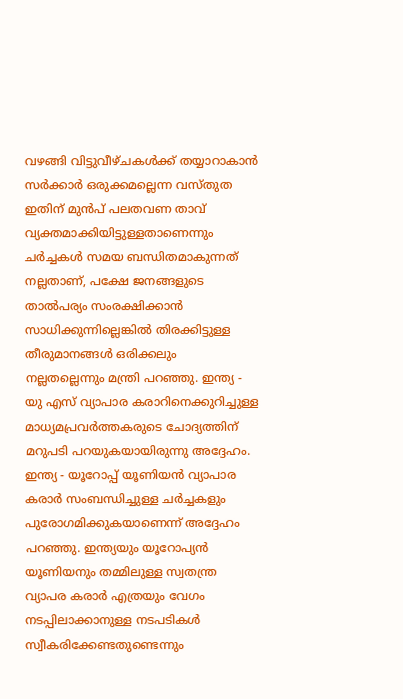വഴങ്ങി വിട്ടുവീഴ്ചകൾക്ക് തയ്യാറാകാൻ സർക്കാർ ഒരുക്കമല്ലെന്ന വസ്തുത ഇതിന് മുൻപ് പലതവണ താവ് വ്യക്തമാക്കിയിട്ടുള്ളതാണെന്നും ചർച്ചകൾ സമയ ബന്ധിതമാകുന്നത് നല്ലതാണ്, പക്ഷേ ജനങ്ങളുടെ താൽപര്യം സംരക്ഷിക്കാൻ സാധിക്കുന്നില്ലെങ്കിൽ തിരക്കിട്ടുള്ള തീരുമാനങ്ങൾ ഒരിക്കലും നല്ലതല്ലെന്നും മന്ത്രി പറഞ്ഞു. ഇന്ത്യ - യു എസ് വ്യാപാര കരാറിനെക്കുറിച്ചുള്ള മാധ്യമപ്രവർത്തകരുടെ ചോദ്യത്തിന് മറുപടി പറയുകയായിരുന്നു അദ്ദേഹം.
ഇന്ത്യ - യൂറോപ്പ് യൂണിയൻ വ്യാപാര കരാർ സംബന്ധിച്ചുള്ള ചർച്ചകളും പുരോഗമിക്കുകയാണെന്ന് അദ്ദേഹം പറഞ്ഞു. ഇന്ത്യയും യൂറോപ്യൻ
യൂണിയനും തമ്മിലുള്ള സ്വതന്ത്ര വ്യാപര കരാർ എത്രയും വേഗം നടപ്പിലാക്കാനുള്ള നടപടികൾ സ്വീകരിക്കേണ്ടതുണ്ടെന്നും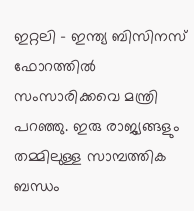ഇറ്റലി - ഇന്ത്യ ബിസിനസ് ഫോറത്തിൽ സംസാരിക്കവെ മന്ത്രി പറഞ്ഞു. ഇരു രാജ്യങ്ങളും തമ്മിലുള്ള സാമ്പത്തിക ബന്ധം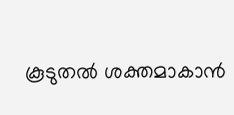കൂടുതൽ ശക്തമാകാൻ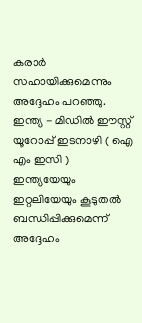കരാർ സഹായിക്കുമെന്നും അദ്ദേഹം പറഞ്ഞു. ഇന്ത്യ - മിഡിൽ ഈസ്റ്റ് യൂറോപ്പ് ഇടനാഴി ( ഐ എം ഇസി ) ഇന്ത്യയേയും ഇറ്റലിയേയും കൂടുതൽ ബന്ധിപ്പിക്കുമെന്ന് അദ്ദേഹം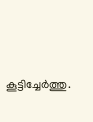കൂട്ടിച്ചേർത്തു.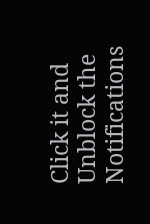Click it and Unblock the Notifications